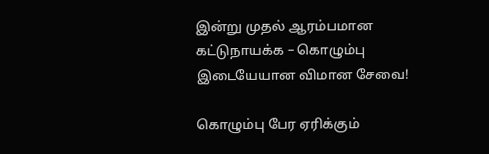இன்று முதல் ஆரம்பமான கட்டுநாயக்க – கொழும்பு இடையேயான விமான சேவை!

கொழும்பு பேர ஏரிக்கும்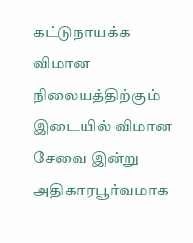கட்டுநாயக்க விமான நிலையத்திற்கும் இடையில் விமான சேவை இன்று அதிகாரபூர்வமாக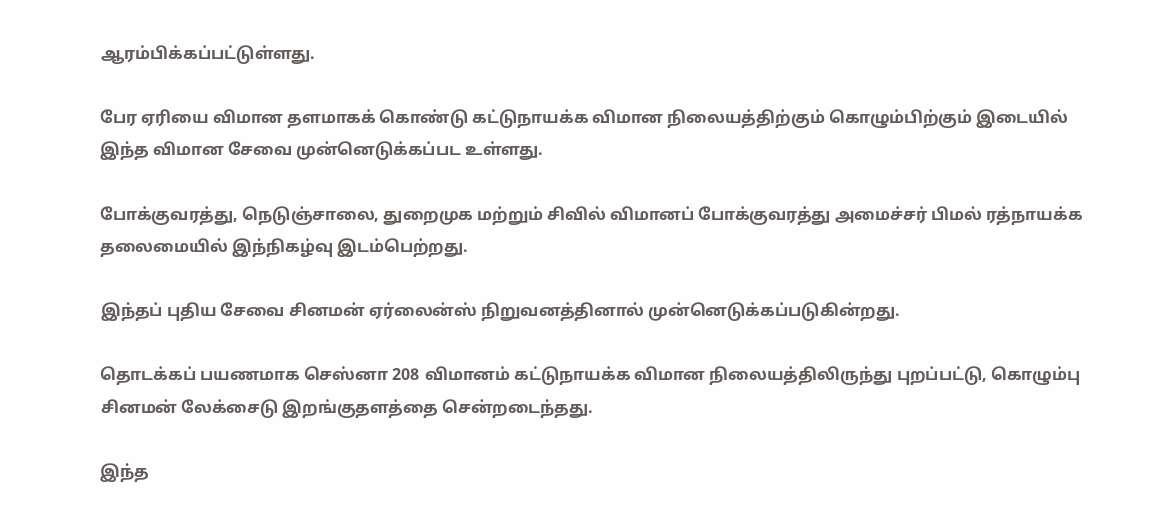ஆரம்பிக்கப்பட்டுள்ளது.

பேர ஏரியை விமான தளமாகக் கொண்டு கட்டுநாயக்க விமான நிலையத்திற்கும் கொழும்பிற்கும் இடையில் இந்த விமான சேவை முன்னெடுக்கப்பட உள்ளது.

போக்குவரத்து, நெடுஞ்சாலை, துறைமுக மற்றும் சிவில் விமானப் போக்குவரத்து அமைச்சர் பிமல் ரத்நாயக்க தலைமையில் இந்நிகழ்வு இடம்பெற்றது.

இந்தப் புதிய சேவை சினமன் ஏர்லைன்ஸ் நிறுவனத்தினால் முன்னெடுக்கப்படுகின்றது.

தொடக்கப் பயணமாக செஸ்னா 208 விமானம் கட்டுநாயக்க விமான நிலையத்திலிருந்து புறப்பட்டு, கொழும்பு சினமன் லேக்சைடு இறங்குதளத்தை சென்றடைந்தது.

இந்த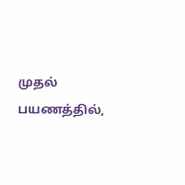முதல் பயணத்தில்,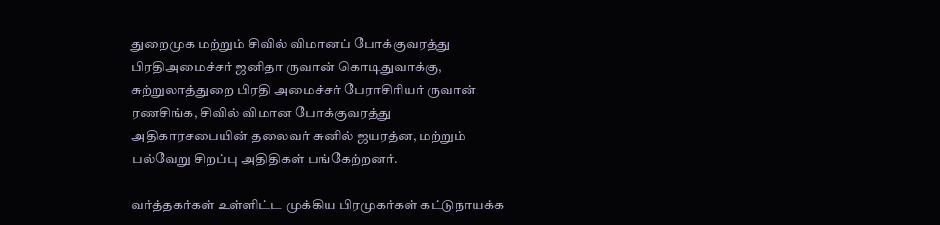துறைமுக மற்றும் சிவில் விமானப் போக்குவரத்து பிரதிஅமைச்சர் ஜனிதா ருவான் கொடிதுவாக்கு, சுற்றுலாத்துறை பிரதி அமைச்சர் பேராசிரியர் ருவான் ரணசிங்க, சிவில் விமான போக்குவரத்து அதிகாரசபையின் தலைவர் சுனில் ஜயரத்ன, மற்றும் பல்வேறு சிறப்பு அதிதிகள் பங்கேற்றனர்.

வர்த்தகர்கள் உள்ளிட்ட முக்கிய பிரமுகர்கள் கட்டுநாயக்க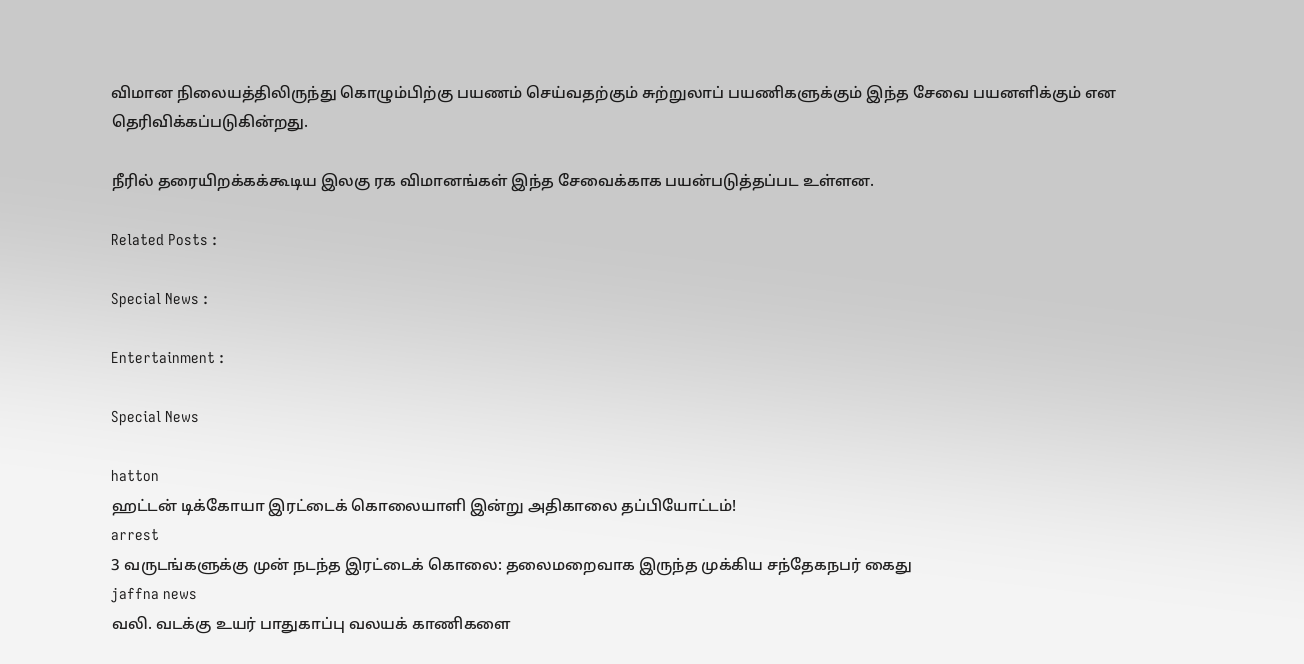விமான நிலையத்திலிருந்து கொழும்பிற்கு பயணம் செய்வதற்கும் சுற்றுலாப் பயணிகளுக்கும் இந்த சேவை பயனளிக்கும் என தெரிவிக்கப்படுகின்றது.

நீரில் தரையிறக்கக்கூடிய இலகு ரக விமானங்கள் இந்த சேவைக்காக பயன்படுத்தப்பட உள்ளன.

Related Posts :

Special News :

Entertainment :

Special News

hatton
ஹட்டன் டிக்கோயா இரட்டைக் கொலையாளி இன்று அதிகாலை தப்பியோட்டம்!
arrest
3 வருடங்களுக்கு முன் நடந்த இரட்டைக் கொலை: தலைமறைவாக இருந்த முக்கிய சந்தேகநபர் கைது
jaffna news
வலி. வடக்கு உயர் பாதுகாப்பு வலயக் காணிகளை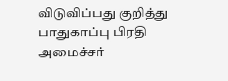விடுவிப்பது குறித்து பாதுகாப்பு பிரதி அமைச்சர்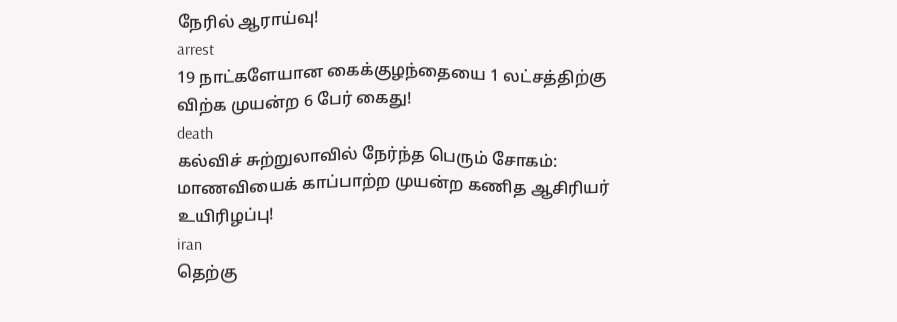நேரில் ஆராய்வு!
arrest
19 நாட்களேயான கைக்குழந்தையை 1 லட்சத்திற்கு விற்க முயன்ற 6 பேர் கைது!
death
கல்விச் சுற்றுலாவில் நேர்ந்த பெரும் சோகம்: மாணவியைக் காப்பாற்ற முயன்ற கணித ஆசிரியர் உயிரிழப்பு!
iran
தெற்கு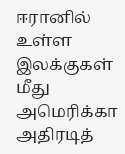ஈரானில் உள்ள இலக்குகள் மீது அமெரிக்கா அதிரடித்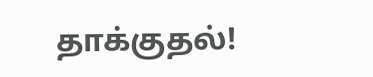தாக்குதல்!